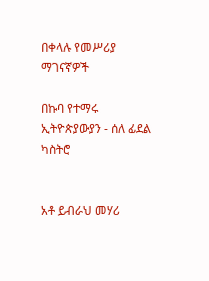በቀላሉ የመሥሪያ ማገናኛዎች

በኩባ የተማሩ ኢትዮጵያውያን - ሰለ ፊደል ካስትሮ


አቶ ይብራህ መሃሪ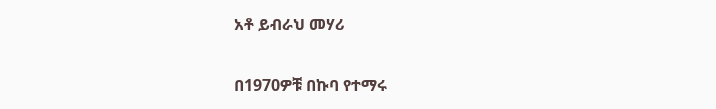አቶ ይብራህ መሃሪ

በ1970ዎቹ በኩባ የተማሩ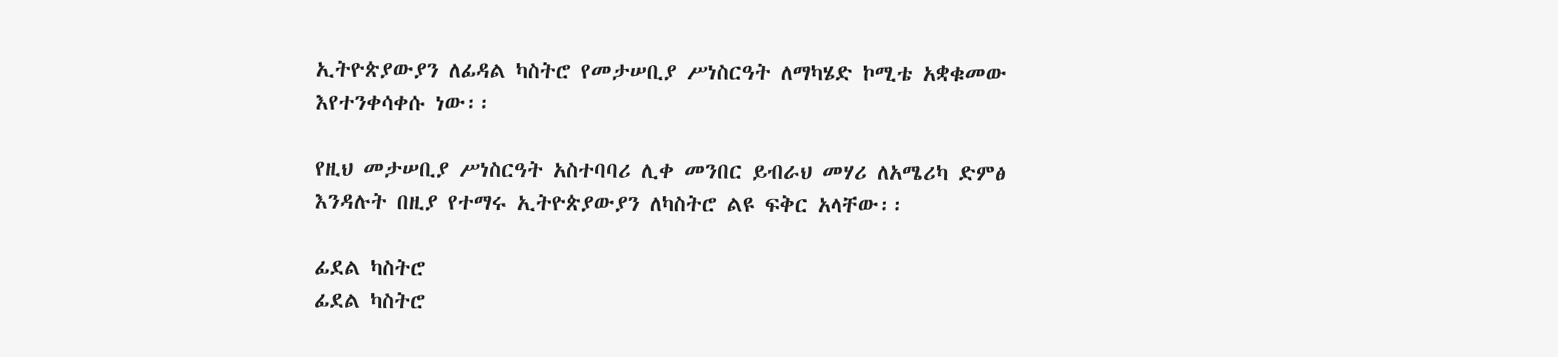ኢትዮጵያውያን ለፊዳል ካስትሮ የመታሠቢያ ሥነስርዓት ለማካሄድ ኮሚቴ አቋቁመው እየተንቀሳቀሱ ነው፡፡

የዚህ መታሠቢያ ሥነስርዓት አስተባባሪ ሊቀ መንበር ይብራህ መሃሪ ለአሜሪካ ድምፅ እንዳሉት በዚያ የተማሩ ኢትዮጵያውያን ለካስትሮ ልዩ ፍቅር አላቸው፡፡

ፊደል ካስትሮ
ፊደል ካስትሮ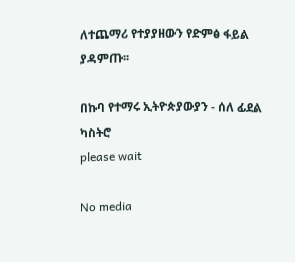ለተጨማሪ የተያያዘውን የድምፅ ፋይል ያዳምጡ፡፡

በኩባ የተማሩ ኢትዮጵያውያን - ሰለ ፊደል ካስትሮ
please wait

No media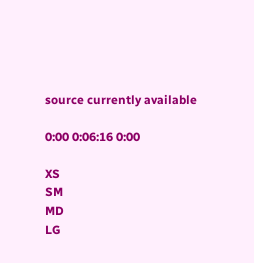source currently available

0:00 0:06:16 0:00

XS
SM
MD
LG